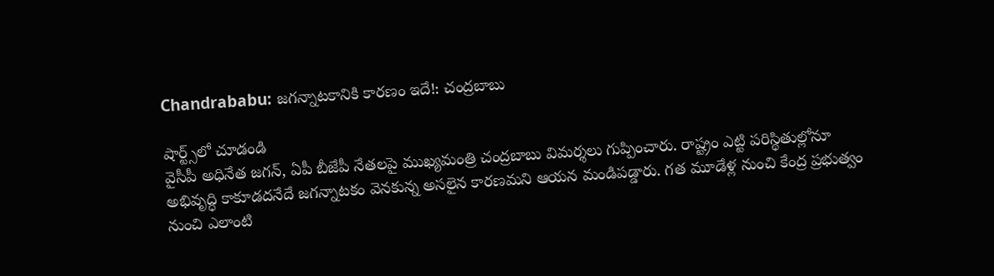Chandrababu: జగన్నాటకానికి కారణం ఇదే!: చంద్రబాబు

షార్ట్స్‌లో చూడండి
వైసీపీ అధినేత జగన్, ఏపీ బీజేపీ నేతలపై ముఖ్యమంత్రి చంద్రబాబు విమర్శలు గుప్పించారు. రాష్ట్రం ఎట్టి పరిస్థితుల్లోనూ అభివృద్ధి కాకూడదనేదే జగన్నాటకం వెనకున్న అసలైన కారణమని ఆయన మండిపడ్డారు. గత మూడేళ్ల నుంచి కేంద్ర ప్రభుత్వం నుంచి ఎలాంటి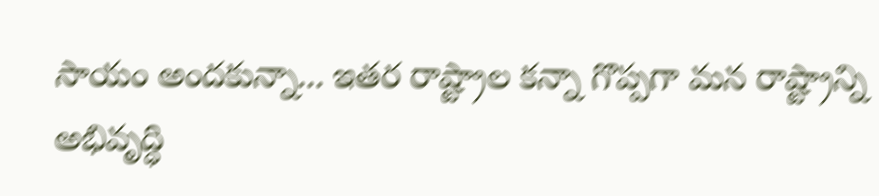సాయం అందకున్నా... ఇతర రాష్ట్రాల కన్నా గొప్పగా మన రాష్ట్రాన్ని అభివృద్ధి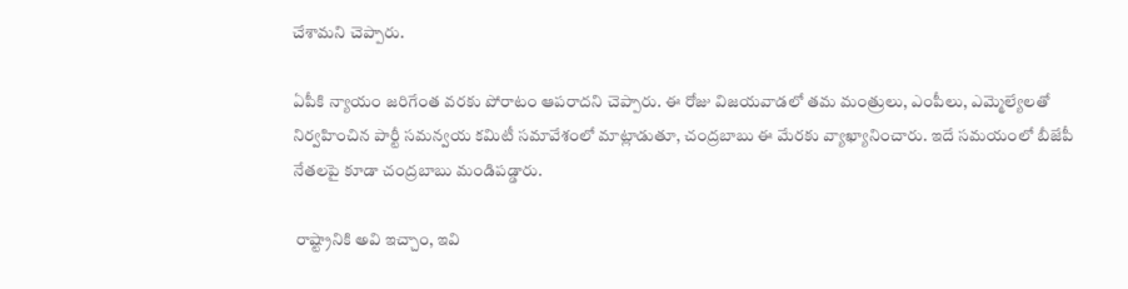చేశామని చెప్పారు.

ఏపీకి న్యాయం జరిగేంత వరకు పోరాటం ఆపరాదని చెప్పారు. ఈ రోజు విజయవాడలో తమ మంత్రులు, ఎంపీలు, ఎమ్మెల్యేలతో నిర్వహించిన పార్టీ సమన్వయ కమిటీ సమావేశంలో మాట్లాడుతూ, చంద్రబాబు ఈ మేరకు వ్యాఖ్యానించారు. ఇదే సమయంలో బీజేపీ నేతలపై కూడా చంద్రబాబు మండిపడ్డారు.

 రాష్ట్రానికి అవి ఇచ్చాం, ఇవి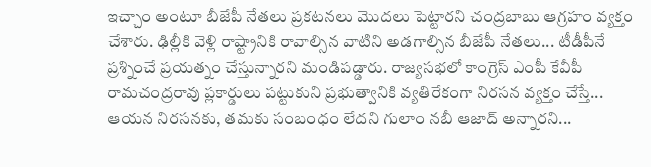ఇచ్చాం అంటూ బీజేపీ నేతలు ప్రకటనలు మొదలు పెట్టారని చంద్రబాబు ఆగ్రహం వ్యక్తం చేశారు. ఢిల్లీకి వెళ్లి రాష్ట్రానికి రావాల్సిన వాటిని అడగాల్సిన బీజేపీ నేతలు... టీడీపీనే ప్రశ్నించే ప్రయత్నం చేస్తున్నారని మండిపడ్డారు. రాజ్యసభలో కాంగ్రెస్ ఎంపీ కేవీపీ రామచంద్రరావు ప్లకార్డులు పట్టుకుని ప్రభుత్వానికి వ్యతిరేకంగా నిరసన వ్యక్తం చేస్తే... ఆయన నిరసనకు, తమకు సంబంధం లేదని గులాం నబీ ఆజాద్ అన్నారని...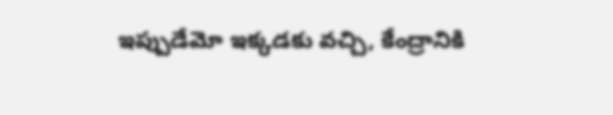ఇప్పుడేమో ఇక్కడకు వచ్చి, కేంద్రానికి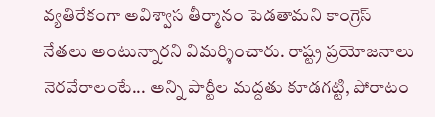వ్యతిరేకంగా అవిశ్వాస తీర్మానం పెడతామని కాంగ్రెస్ నేతలు అంటున్నారని విమర్శించారు. రాష్ట్ర ప్రయోజనాలు నెరవేరాలంటే... అన్ని పార్టీల మద్దతు కూడగట్టి, పోరాటం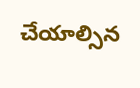చేయాల్సిన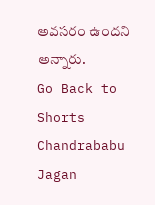అవసరం ఉందని అన్నారు.
Go Back to Shorts
Chandrababu
Jagan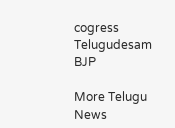cogress
Telugudesam
BJP

More Telugu News